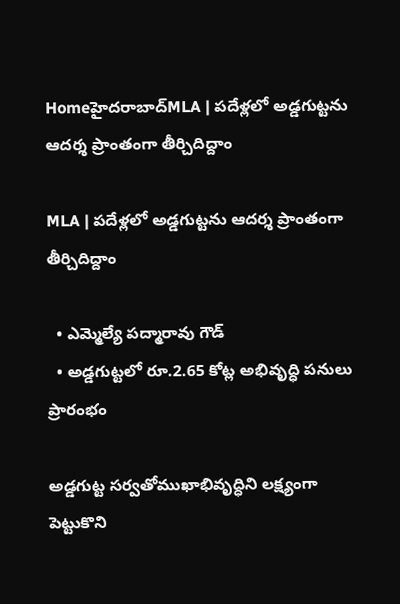Homeహైదరాబాద్‌MLA | పదేళ్లలో అడ్డగుట్టను ఆదర్శ ప్రాంతంగా తీర్చిదిద్దాం

MLA | పదేళ్లలో అడ్డగుట్టను ఆదర్శ ప్రాంతంగా తీర్చిదిద్దాం

  • ఎమ్మెల్యే పద్మారావు గౌడ్
  • అడ్డగుట్టలో రూ.2.65 కోట్ల అభివృద్ధి పనులు ప్రారంభం

అడ్డగుట్ట సర్వతోముఖాభివృద్ధిని లక్ష్యంగా పెట్టుకొని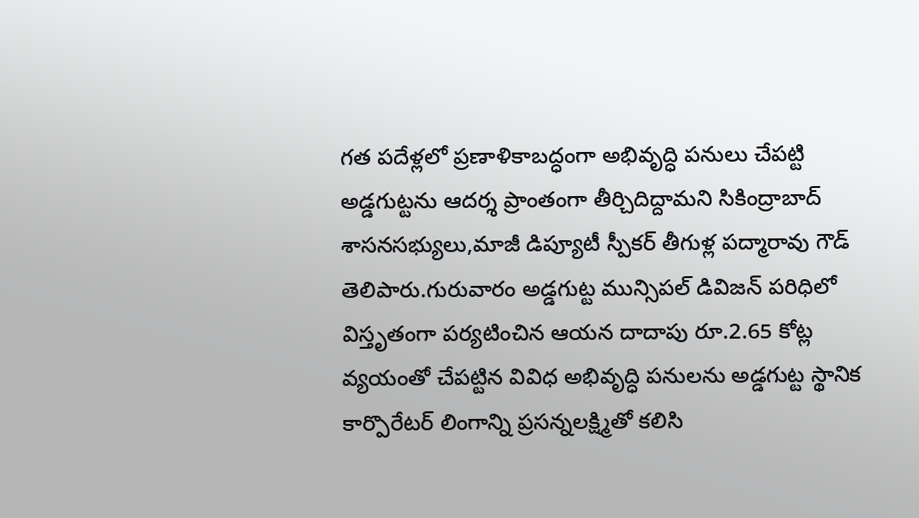గత పదేళ్లలో ప్రణాళికాబద్ధంగా అభివృద్ధి పనులు చేపట్టి అడ్డగుట్టను ఆదర్శ ప్రాంతంగా తీర్చిదిద్దామని సికింద్రాబాద్ శాసనసభ్యులు,మాజీ డిప్యూటీ స్పీకర్ తీగుళ్ల పద్మారావు గౌడ్ తెలిపారు.గురువారం అడ్డగుట్ట మున్సిపల్ డివిజన్ పరిధిలో విస్తృతంగా పర్యటించిన ఆయన దాదాపు రూ.2.65 కోట్ల వ్యయంతో చేపట్టిన వివిధ అభివృద్ధి పనులను అడ్డగుట్ట స్థానిక కార్పొరేటర్ లింగాన్ని ప్రసన్నలక్ష్మితో కలిసి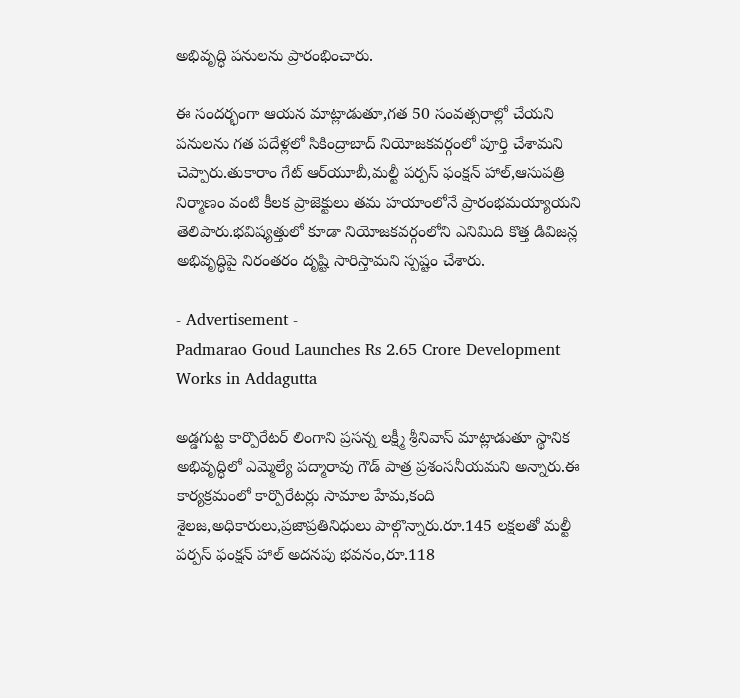అభివృద్ధి పనులను ప్రారంభించారు.

ఈ సందర్భంగా ఆయన మాట్లాడుతూ,గత 50 సంవత్సరాల్లో చేయని పనులను గత పదేళ్లలో సికింద్రాబాద్ నియోజకవర్గంలో పూర్తి చేశామని చెప్పారు.తుకారాం గేట్ ఆర్‌యూబీ,మల్టీ పర్పస్ ఫంక్షన్ హాల్,ఆసుపత్రి నిర్మాణం వంటి కీలక ప్రాజెక్టులు తమ హయాంలోనే ప్రారంభమయ్యాయని తెలిపారు.భవిష్యత్తులో కూడా నియోజకవర్గంలోని ఎనిమిది కొత్త డివిజన్ల అభివృద్ధిపై నిరంతరం దృష్టి సారిస్తామని స్పష్టం చేశారు.

- Advertisement -
Padmarao Goud Launches Rs 2.65 Crore Development Works in Addagutta

అడ్డగుట్ట కార్పొరేటర్ లింగాని ప్రసన్న లక్ష్మీ శ్రీనివాస్ మాట్లాడుతూ స్థానిక అభివృద్ధిలో ఎమ్మెల్యే పద్మారావు గౌడ్ పాత్ర ప్రశంసనీయమని అన్నారు.ఈ కార్యక్రమంలో కార్పొరేటర్లు సామాల హేమ,కంది శైలజ,అధికారులు,ప్రజాప్రతినిధులు పాల్గొన్నారు.రూ.145 లక్షలతో మల్టీ పర్పస్ ఫంక్షన్ హాల్ అదనపు భవనం,రూ.118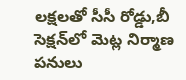లక్షలతో సీసీ రోడ్డు,బీ సెక్షన్‌లో మెట్ల నిర్మాణ పనులు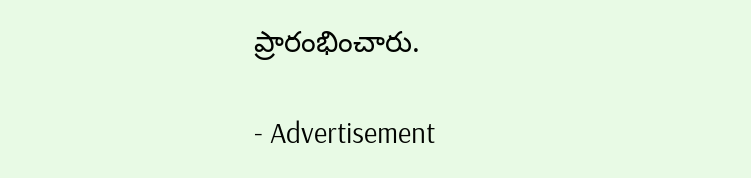ప్రారంభించారు.

- Advertisement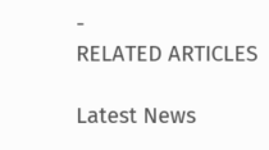-
RELATED ARTICLES

Latest News